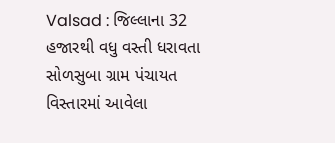Valsad : જિલ્લાના 32 હજારથી વધુ વસ્તી ધરાવતા સોળસુબા ગ્રામ પંચાયત વિસ્તારમાં આવેલા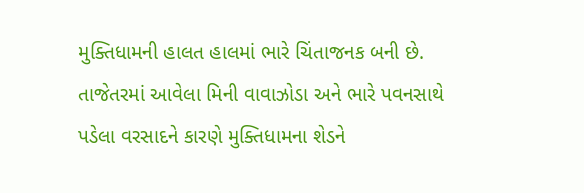મુક્તિધામની હાલત હાલમાં ભારે ચિંતાજનક બની છે. તાજેતરમાં આવેલા મિની વાવાઝોડા અને ભારે પવનસાથે પડેલા વરસાદને કારણે મુક્તિધામના શેડને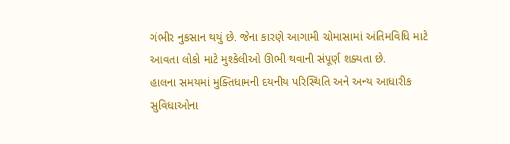ગંભીર નુકસાન થયું છે. જેના કારણે આગામી ચોમાસામાં અંતિમવિધિ માટે આવતા લોકો માટે મુશ્કેલીઓ ઊભી થવાની સંપૂર્ણ શક્યતા છે.
હાલના સમયમાં મુક્તિધામની દયનીય પરિસ્થિતિ અને અન્ય આધારીક સુવિધાઓના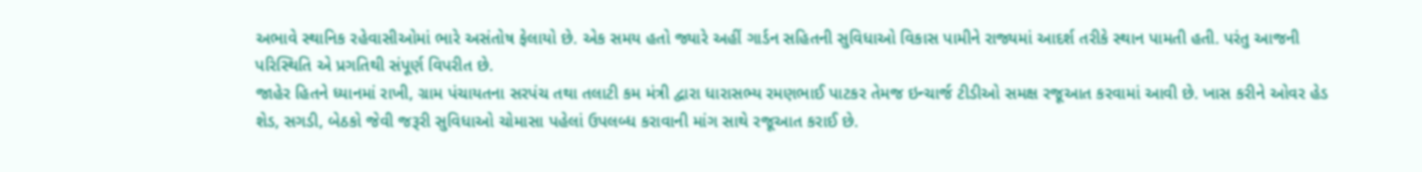અભાવે સ્થાનિક રહેવાસીઓમાં ભારે અસંતોષ ફેલાયો છે. એક સમય હતો જ્યારે અહીં ગાર્ડન સહિતની સુવિધાઓ વિકાસ પામીને રાજ્યમાં આદર્શ તરીકે સ્થાન પામતી હતી. પરંતુ આજની પરિસ્થિતિ એ પ્રગતિથી સંપૂર્ણ વિપરીત છે.
જાહેર હિતને ધ્યાનમાં રાખી, ગ્રામ પંચાયતના સરપંચ તથા તલાટી કમ મંત્રી દ્વારા ધારાસભ્ય રમણભાઈ પાટકર તેમજ ઇન્ચાર્જ ટીડીઓ સમક્ષ રજૂઆત કરવામાં આવી છે. ખાસ કરીને ઓવર હેડ શેડ, સગડી, બેઠકો જેવી જરૂરી સુવિધાઓ ચોમાસા પહેલાં ઉપલબ્ધ કરાવાની માંગ સાથે રજૂઆત કરાઈ છે.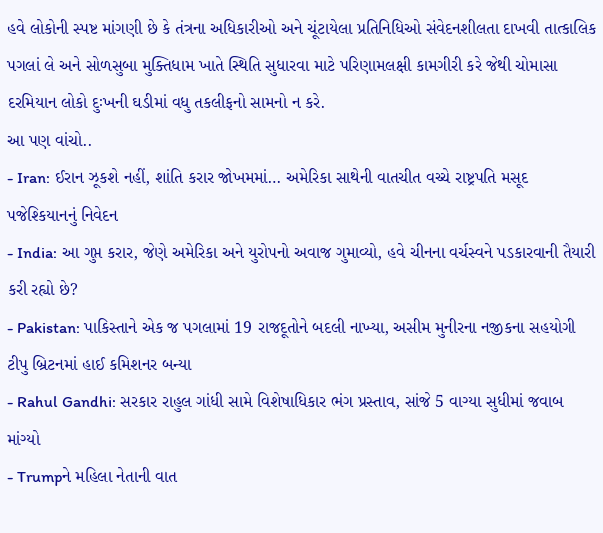હવે લોકોની સ્પષ્ટ માંગણી છે કે તંત્રના અધિકારીઓ અને ચૂંટાયેલા પ્રતિનિધિઓ સંવેદનશીલતા દાખવી તાત્કાલિક પગલાં લે અને સોળસુબા મુક્તિધામ ખાતે સ્થિતિ સુધારવા માટે પરિણામલક્ષી કામગીરી કરે જેથી ચોમાસા દરમિયાન લોકો દુઃખની ઘડીમાં વધુ તકલીફનો સામનો ન કરે.
આ પણ વાંચો..
- Iran: ઈરાન ઝૂકશે નહીં, શાંતિ કરાર જોખમમાં… અમેરિકા સાથેની વાતચીત વચ્ચે રાષ્ટ્રપતિ મસૂદ પજેશ્કિયાનનું નિવેદન
- India: આ ગુપ્ત કરાર, જેણે અમેરિકા અને યુરોપનો અવાજ ગુમાવ્યો, હવે ચીનના વર્ચસ્વને પડકારવાની તૈયારી કરી રહ્યો છે?
- Pakistan: પાકિસ્તાને એક જ પગલામાં 19 રાજદૂતોને બદલી નાખ્યા, અસીમ મુનીરના નજીકના સહયોગી ટીપુ બ્રિટનમાં હાઈ કમિશનર બન્યા
- Rahul Gandhi: સરકાર રાહુલ ગાંધી સામે વિશેષાધિકાર ભંગ પ્રસ્તાવ, સાંજે 5 વાગ્યા સુધીમાં જવાબ માંગ્યો
- Trumpને મહિલા નેતાની વાત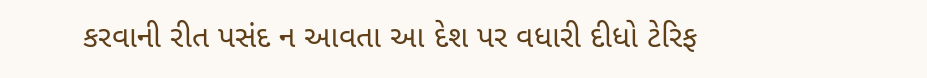કરવાની રીત પસંદ ન આવતા આ દેશ પર વધારી દીધો ટેરિફ